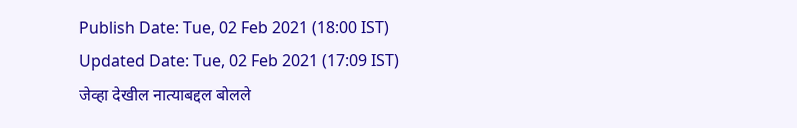Publish Date: Tue, 02 Feb 2021 (18:00 IST)
Updated Date: Tue, 02 Feb 2021 (17:09 IST)
जेव्हा देखील नात्याबद्दल बोलले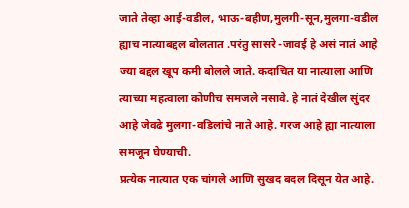जाते तेव्हा आई-वडील, भाऊ-बहीण,मुलगी-सून,मुलगा-वडील ह्याच नात्याबद्दल बोलतात .परंतु सासरे -जावई हे असं नातं आहे ज्या बद्दल खूप कमी बोलले जाते. कदाचित या नात्याला आणि त्याच्या महत्वाला कोणीच समजले नसावे. हे नातं देखील सुंदर आहे जेवढे मुलगा-वडिलांचे नाते आहे. गरज आहे ह्या नात्याला समजून घेण्याची.
प्रत्येक नात्यात एक चांगले आणि सुखद बदल दिसून येत आहे.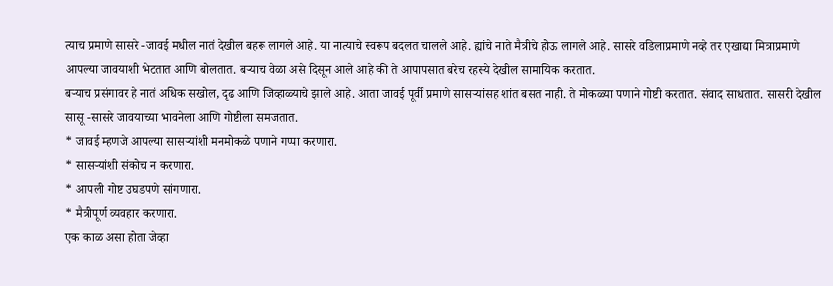त्याच प्रमाणे सासरे -जावई मधील नातं देखील बहरू लागले आहे. या नात्याचे स्वरूप बदलत चालले आहे. ह्यांचे नाते मैत्रीचे होऊ लागले आहे. सासरे वडिलाप्रमाणे नव्हे तर एखाद्या मित्राप्रमाणे आपल्या जावयाशी भेटतात आणि बोलतात. बऱ्याच वेळा असे दिसून आले आहे की ते आपापसात बरेच रहस्ये देखील सामायिक करतात.
बऱ्याच प्रसंगावर हे नातं अधिक सखोल, दृढ आणि जिव्हाळ्याचे झाले आहे. आता जावई पूर्वी प्रमाणे सासऱ्यांसह शांत बसत नाही. ते मोकळ्या पणाने गोष्टी करतात. संवाद साधतात. सासरी देखील सासू -सासरे जावयाच्या भावनेला आणि गोष्टीला समजतात.
* जावई म्हणजे आपल्या सासऱ्यांशी मनमोकळे पणाने गप्पा करणारा.
* सासऱ्यांशी संकोच न करणारा.
* आपली गोष्ट उघडपणे सांगणारा.
* मैत्रीपूर्ण व्यवहार करणारा.
एक काळ असा होता जेव्हा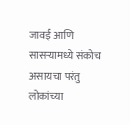जावई आणि सासऱ्यामध्ये संकोच असायचा परंतु लोकांच्या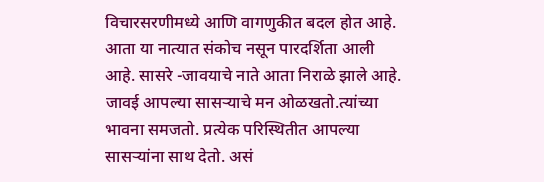विचारसरणीमध्ये आणि वागणुकीत बदल होत आहे. आता या नात्यात संकोच नसून पारदर्शिता आली आहे. सासरे -जावयाचे नाते आता निराळे झाले आहे. जावई आपल्या सासऱ्याचे मन ओळखतो.त्यांच्या भावना समजतो. प्रत्येक परिस्थितीत आपल्या सासऱ्यांना साथ देतो. असं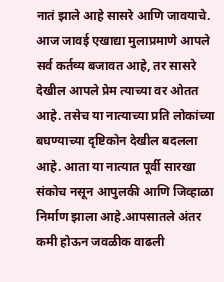नातं झाले आहे सासरे आणि जावयाचे. आज जावई एखाद्या मुलाप्रमाणे आपले सर्व कर्तव्य बजावत आहे, तर सासरे देखील आपले प्रेम त्याच्या वर ओतत आहे. तसेच या नात्याच्या प्रति लोकांच्या बघण्याच्या दृष्टिकोन देखील बदलला आहे. आता या नात्यात पूर्वी सारखा संकोच नसून आपुलकी आणि जिव्हाळा निर्माण झाला आहे.आपसातले अंतर कमी होऊन जवळीक वाढली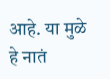आहे. या मुळे हे नातं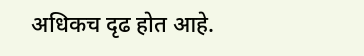अधिकच दृढ होत आहे.